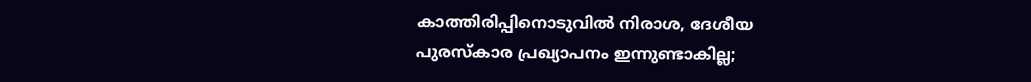കാത്തിരിപ്പിനൊടുവിൽ നിരാശ, ദേശീയ പുരസ്കാര പ്രഖ്യാപനം ഇന്നുണ്ടാകില്ല;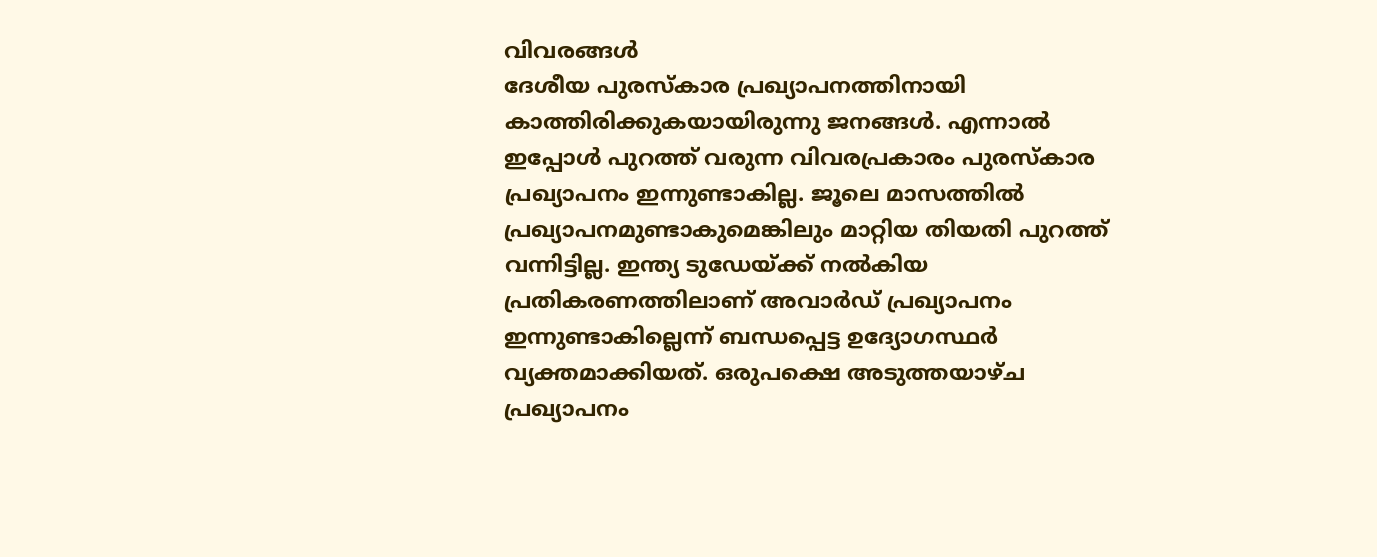വിവരങ്ങൾ
ദേശീയ പുരസ്കാര പ്രഖ്യാപനത്തിനായി കാത്തിരിക്കുകയായിരുന്നു ജനങ്ങൾ. എന്നാൽ ഇപ്പോൾ പുറത്ത് വരുന്ന വിവരപ്രകാരം പുരസ്കാര പ്രഖ്യാപനം ഇന്നുണ്ടാകില്ല. ജൂലെ മാസത്തിൽ പ്രഖ്യാപനമുണ്ടാകുമെങ്കിലും മാറ്റിയ തിയതി പുറത്ത് വന്നിട്ടില്ല. ഇന്ത്യ ടുഡേയ്ക്ക് നൽകിയ പ്രതികരണത്തിലാണ് അവാർഡ് പ്രഖ്യാപനം ഇന്നുണ്ടാകില്ലെന്ന് ബന്ധപ്പെട്ട ഉദ്യോഗസ്ഥർ വ്യക്തമാക്കിയത്. ഒരുപക്ഷെ അടുത്തയാഴ്ച പ്രഖ്യാപനം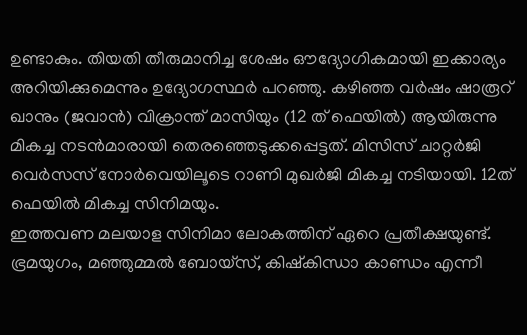ഉണ്ടാകും. തിയതി തീരുമാനിച്ച ശേഷം ഔദ്യോഗികമായി ഇക്കാര്യം അറിയിക്കുമെന്നും ഉദ്യോഗസ്ഥർ പറഞ്ഞു. കഴിഞ്ഞ വർഷം ഷാരൂറ് ഖാനും (ജവാൻ) വിക്രാന്ത് മാസിയും (12 ത് ഫെയിൽ) ആയിരുന്നു മികച്ച നടൻമാരായി തെരഞ്ഞെടുക്കപ്പെട്ടത്. മിസിസ് ചാറ്റർജി വെർസസ് നോർവെയിലൂടെ റാണി മുഖർജി മികച്ച നടിയായി. 12ത് ഫെയിൽ മികച്ച സിനിമയും.
ഇത്തവണ മലയാള സിനിമാ ലോകത്തിന് ഏറെ പ്രതീക്ഷയുണ്ട്. ഭ്രമയുഗം, മഞ്ഞുമ്മൽ ബോയ്സ്, കിഷ്കിന്ധാ കാണ്ഡം എന്നീ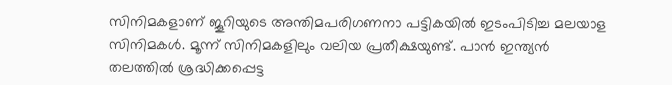സിനിമകളാണ് ജൂറിയുടെ അന്തിമപരിഗണനാ പട്ടികയിൽ ഇടംപിടിച്ച മലയാള സിനിമകൾ. മൂന്ന് സിനിമകളിലും വലിയ പ്രതീക്ഷയുണ്ട്. പാൻ ഇന്ത്യൻ തലത്തിൽ ശ്രദ്ധിക്കപ്പെട്ട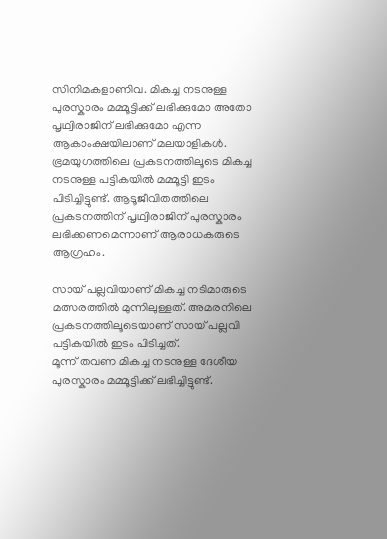സിനിമകളാണിവ. മികച്ച നടനുള്ള പുരസ്കാരം മമ്മൂട്ടിക്ക് ലഭിക്കുമോ അതോ പൃഥ്വിരാജിന് ലഭിക്കുമോ എന്ന ആകാംക്ഷയിലാണ് മലയാളികൾ. ഭ്രമയുഗത്തിലെ പ്രകടനത്തിലൂടെ മികച്ച നടനുള്ള പട്ടികയിൽ മമ്മൂട്ടി ഇടം പിടിച്ചിട്ടുണ്ട്. ആടൂജീവിതത്തിലെ പ്രകടനത്തിന് പൃഥ്വിരാജിന് പുരസ്കാരം ലഭിക്കണമെന്നാണ് ആരാധകരുടെ ആഗ്രഹം.

സായ് പല്ലവിയാണ് മികച്ച നടിമാരുടെ മത്സരത്തിൽ മുന്നിലുള്ളത്. അമരനിലെ പ്രകടനത്തിലൂടെയാണ് സായ് പല്ലവി പട്ടികയിൽ ഇടം പിടിച്ചത്.
മൂന്ന് തവണ മികച്ച നടനുള്ള ദേശീയ പുരസ്കാരം മമ്മൂട്ടിക്ക് ലഭിച്ചിട്ടുണ്ട്.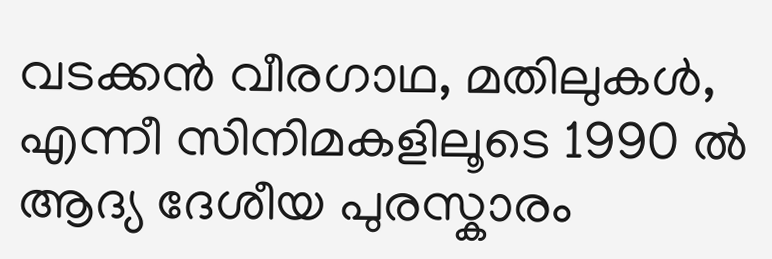വടക്കൻ വീരഗാഥ, മതിലുകൾ, എന്നീ സിനിമകളിലൂടെ 1990 ൽ ആദ്യ ദേശീയ പുരസ്കാരം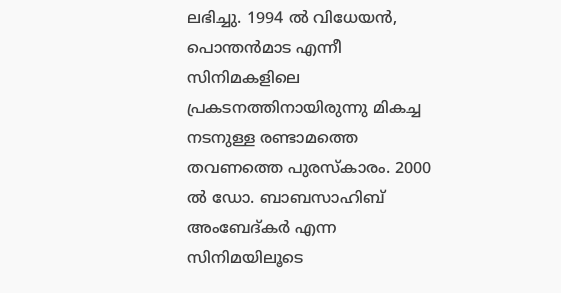ലഭിച്ചു. 1994 ൽ വിധേയൻ, പൊന്തൻമാട എന്നീ സിനിമകളിലെ പ്രകടനത്തിനായിരുന്നു മികച്ച നടനുള്ള രണ്ടാമത്തെ തവണത്തെ പുരസ്കാരം. 2000 ൽ ഡോ. ബാബസാഹിബ് അംബേദ്കർ എന്ന സിനിമയിലൂടെ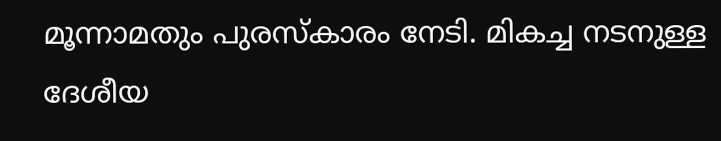മൂന്നാമതും പുരസ്കാരം നേടി. മികച്ച നടനുള്ള ദേശീയ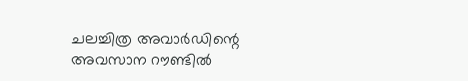ചലച്ചിത്ര അവാർഡിന്റെ അവസാന റൗണ്ടിൽ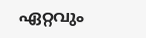ഏറ്റവും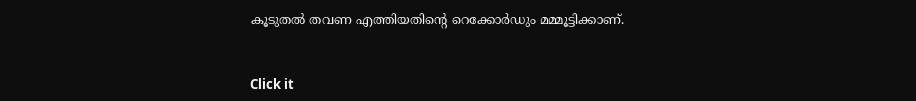കൂടുതൽ തവണ എത്തിയതിന്റെ റെക്കോർഡും മമ്മൂട്ടിക്കാണ്.


Click it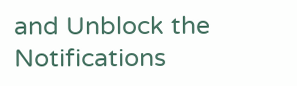and Unblock the Notifications